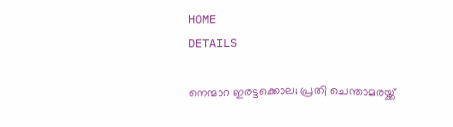HOME
DETAILS

നെന്മാറ ഇരട്ടക്കൊല; പ്രതി ചെന്താമരയ്ക്ക്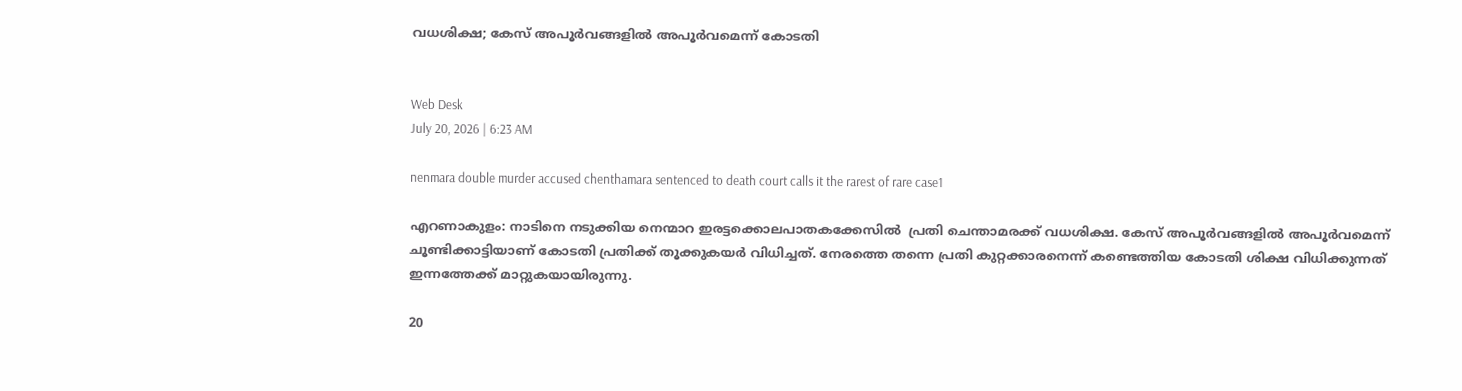വധശിക്ഷ; കേസ് അപൂര്‍വങ്ങളില്‍ അപൂര്‍വമെന്ന് കോടതി


Web Desk
July 20, 2026 | 6:23 AM

nenmara double murder accused chenthamara sentenced to death court calls it the rarest of rare case1

എറണാകുളം: നാടിനെ നടുക്കിയ നെന്മാറ ഇരട്ടക്കൊലപാതകക്കേസില്‍  പ്രതി ചെന്താമരക്ക് വധശിക്ഷ. കേസ് അപൂര്‍വങ്ങളില്‍ അപൂര്‍വമെന്ന് ചൂണ്ടിക്കാട്ടിയാണ് കോടതി പ്രതിക്ക് തൂക്കുകയര്‍ വിധിച്ചത്. നേരത്തെ തന്നെ പ്രതി കുറ്റക്കാരനെന്ന് കണ്ടെത്തിയ കോടതി ശിക്ഷ വിധിക്കുന്നത് ഇന്നത്തേക്ക് മാറ്റുകയായിരുന്നു.

20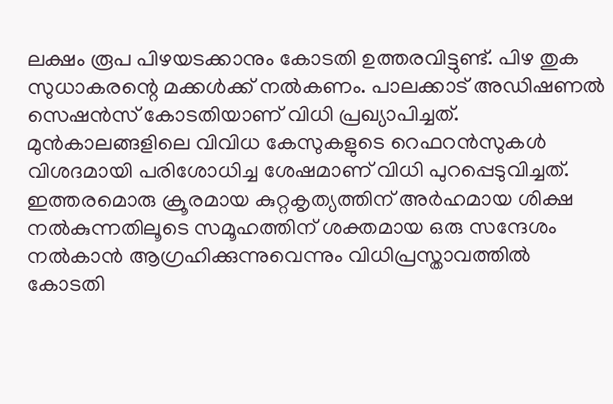ലക്ഷം രൂപ പിഴയടക്കാനും കോടതി ഉത്തരവിട്ടുണ്ട്. പിഴ തുക സുധാകരന്റെ മക്കള്‍ക്ക് നല്‍കണം. പാലക്കാട് അഡിഷണല്‍ സെഷന്‍സ് കോടതിയാണ് വിധി പ്രഖ്യാപിച്ചത്. മുന്‍കാലങ്ങളിലെ വിവിധ കേസുകളുടെ റെഫറന്‍സുകള്‍ വിശദമായി പരിശോധിച്ച ശേഷമാണ് വിധി പുറപ്പെടുവിച്ചത്. ഇത്തരമൊരു ക്രൂരമായ കുറ്റകൃത്യത്തിന് അര്‍ഹമായ ശിക്ഷ നല്‍കുന്നതിലൂടെ സമൂഹത്തിന് ശക്തമായ ഒരു സന്ദേശം നല്‍കാന്‍ ആഗ്രഹിക്കുന്നുവെന്നും വിധിപ്രസ്താവത്തില്‍ കോടതി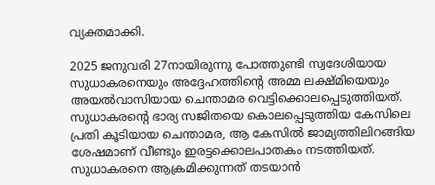വ്യക്തമാക്കി.

2025 ജനുവരി 27നായിരുന്നു പോത്തുണ്ടി സ്വദേശിയായ സുധാകരനെയും അദ്ദേഹത്തിന്റെ അമ്മ ലക്ഷ്മിയെയും അയല്‍വാസിയായ ചെന്താമര വെട്ടിക്കൊലപ്പെടുത്തിയത്. സുധാകരന്റെ ഭാര്യ സജിതയെ കൊലപ്പെടുത്തിയ കേസിലെ പ്രതി കൂടിയായ ചെന്താമര, ആ കേസില്‍ ജാമ്യത്തിലിറങ്ങിയ ശേഷമാണ് വീണ്ടും ഇരട്ടക്കൊലപാതകം നടത്തിയത്. സുധാകരനെ ആക്രമിക്കുന്നത് തടയാന്‍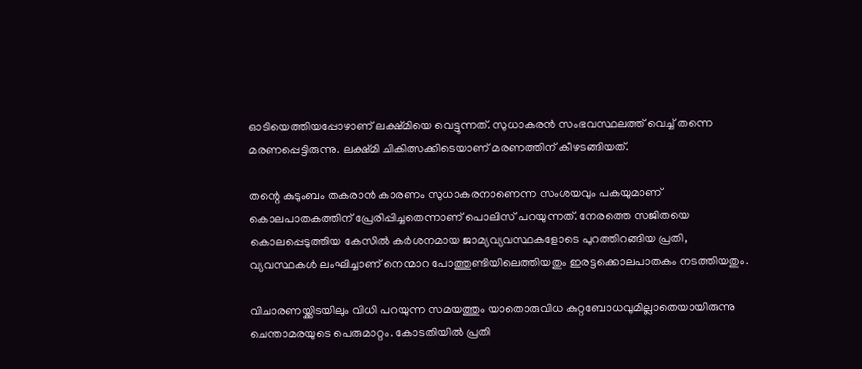ഓടിയെത്തിയപ്പോഴാണ് ലക്ഷ്മിയെ വെട്ടുന്നത്. സുധാകരന്‍ സംഭവസ്ഥലത്ത് വെച്ച് തന്നെ മരണപ്പെട്ടിരുന്നു. ലക്ഷ്മി ചികിത്സക്കിടെയാണ് മരണത്തിന് കീഴടങ്ങിയത്.

തന്റെ കുടുംബം തകരാന്‍ കാരണം സുധാകരനാണെന്ന സംശയവും പകയുമാണ് കൊലപാതകത്തിന് പ്രേരിപ്പിച്ചതെന്നാണ് പൊലിസ് പറയുന്നത്. നേരത്തെ സജിതയെ കൊലപ്പെടുത്തിയ കേസില്‍ കര്‍ശനമായ ജാമ്യവ്യവസ്ഥകളോടെ പുറത്തിറങ്ങിയ പ്രതി, വ്യവസ്ഥകള്‍ ലംഘിച്ചാണ് നെന്മാറ പോത്തുണ്ടിയിലെത്തിയതും ഇരട്ടക്കൊലപാതകം നടത്തിയതും.

വിചാരണയ്ക്കിടയിലും വിധി പറയുന്ന സമയത്തും യാതൊരുവിധ കുറ്റബോധവുമില്ലാതെയായിരുന്നു ചെന്താമരയുടെ പെരുമാറ്റം. കോടതിയില്‍ പ്രതി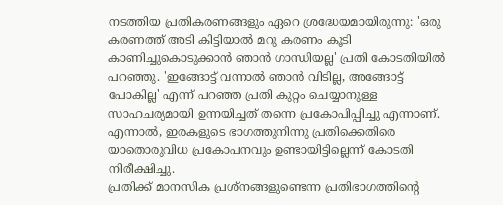നടത്തിയ പ്രതികരണങ്ങളും ഏറെ ശ്രദ്ധേയമായിരുന്നു: 'ഒരു കരണത്ത് അടി കിട്ടിയാല്‍ മറു കരണം കൂടി കാണിച്ചുകൊടുക്കാന്‍ ഞാന്‍ ഗാന്ധിയല്ല' പ്രതി കോടതിയില്‍ പറഞ്ഞു. 'ഇങ്ങോട്ട് വന്നാല്‍ ഞാന്‍ വിടില്ല, അങ്ങോട്ട് പോകില്ല' എന്ന് പറഞ്ഞ പ്രതി കുറ്റം ചെയ്യാനുള്ള സാഹചര്യമായി ഉന്നയിച്ചത് തന്നെ പ്രകോപിപ്പിച്ചു എന്നാണ്. എന്നാല്‍, ഇരകളുടെ ഭാഗത്തുനിന്നു പ്രതിക്കെതിരെ യാതൊരുവിധ പ്രകോപനവും ഉണ്ടായിട്ടില്ലെന്ന് കോടതി നിരീക്ഷിച്ചു.
പ്രതിക്ക് മാനസിക പ്രശ്‌നങ്ങളുണ്ടെന്ന പ്രതിഭാഗത്തിന്റെ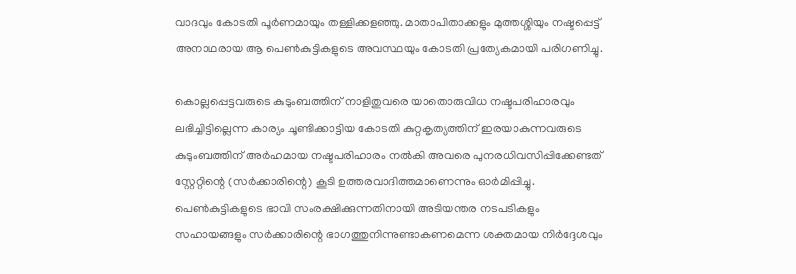വാദവും കോടതി പൂര്‍ണമായും തള്ളിക്കളഞ്ഞു. മാതാപിതാക്കളും മുത്തശ്ശിയും നഷ്ടപ്പെട്ട് അനാഥരായ ആ പെണ്‍കുട്ടികളുടെ അവസ്ഥയും കോടതി പ്രത്യേകമായി പരിഗണിച്ചു.

കൊല്ലപ്പെട്ടവരുടെ കുടുംബത്തിന് നാളിതുവരെ യാതൊരുവിധ നഷ്ടപരിഹാരവും ലഭിച്ചിട്ടില്ലെന്ന കാര്യം ചൂണ്ടിക്കാട്ടിയ കോടതി കുറ്റകൃത്യത്തിന് ഇരയാകുന്നവരുടെ കുടുംബത്തിന് അര്‍ഹമായ നഷ്ടപരിഹാരം നല്‍കി അവരെ പുനരധിവസിപ്പിക്കേണ്ടത് സ്റ്റേറ്റിന്റെ (സര്‍ക്കാരിന്റെ) കൂടി ഉത്തരവാദിത്തമാണെന്നും ഓര്‍മിപ്പിച്ചു. പെണ്‍കുട്ടികളുടെ ഭാവി സംരക്ഷിക്കുന്നതിനായി അടിയന്തര നടപടികളും സഹായങ്ങളും സര്‍ക്കാരിന്റെ ഭാഗത്തുനിന്നുണ്ടാകണമെന്ന ശക്തമായ നിര്‍ദ്ദേശവും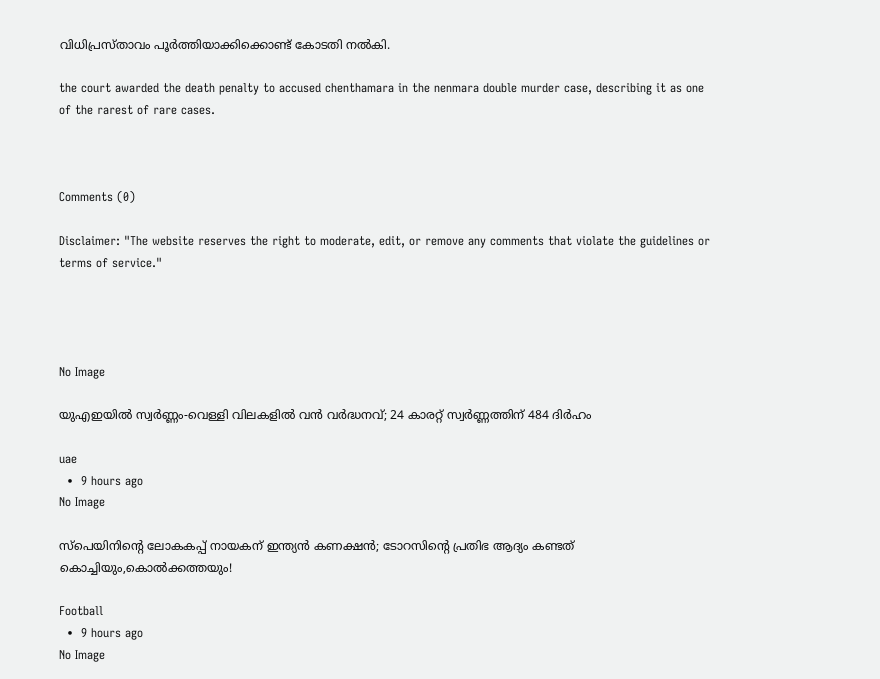വിധിപ്രസ്താവം പൂര്‍ത്തിയാക്കിക്കൊണ്ട് കോടതി നല്‍കി.

the court awarded the death penalty to accused chenthamara in the nenmara double murder case, describing it as one of the rarest of rare cases.



Comments (0)

Disclaimer: "The website reserves the right to moderate, edit, or remove any comments that violate the guidelines or terms of service."




No Image

യുഎഇയിൽ സ്വർണ്ണം-വെള്ളി വിലകളിൽ വൻ വർദ്ധനവ്; 24 കാരറ്റ് സ്വർണ്ണത്തിന് 484 ദിർഹം

uae
  •  9 hours ago
No Image

സ്പെയിനിന്റെ ലോകകപ്പ് നായകന് ഇന്ത്യൻ കണക്ഷൻ; ടോറസിന്റെ പ്രതിഭ ആദ്യം കണ്ടത് കൊച്ചിയും,കൊൽക്കത്തയും!

Football
  •  9 hours ago
No Image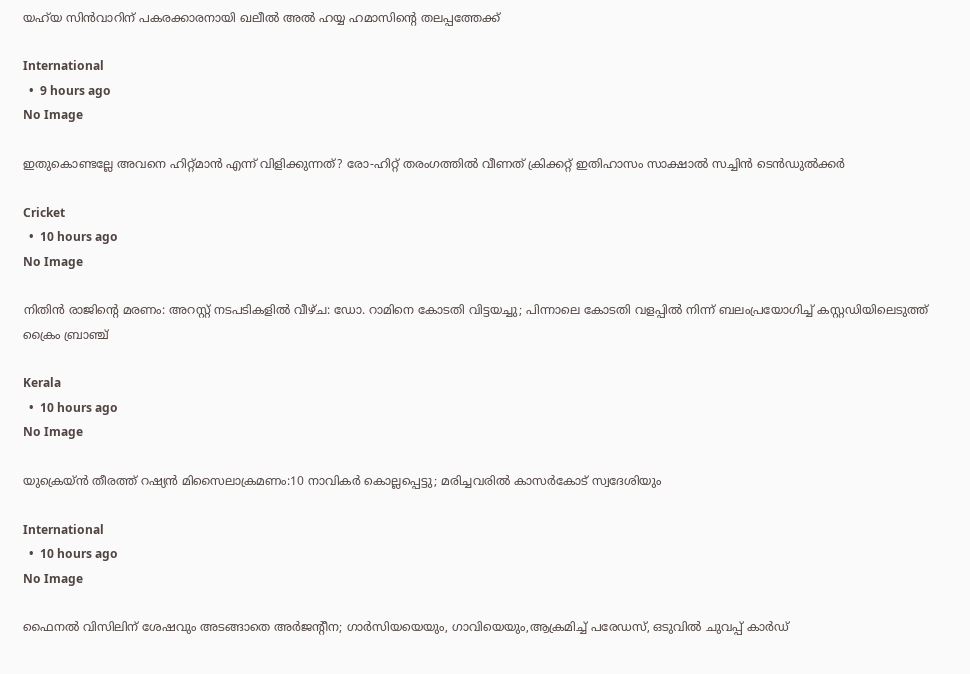യഹ്‌യ സിൻവാറിന് പകരക്കാരനായി ഖലീൽ അൽ ഹയ്യ ഹമാസിന്റെ തലപ്പത്തേക്ക്

International
  •  9 hours ago
No Image

ഇതുകൊണ്ടല്ലേ അവനെ ഹിറ്റ്മാൻ എന്ന് വിളിക്കുന്നത്? രോ-ഹിറ്റ് തരംഗത്തിൽ വീണത് ക്രിക്കറ്റ് ഇതിഹാസം സാക്ഷാൽ സച്ചിൻ ടെൻഡുൽക്കർ

Cricket
  •  10 hours ago
No Image

നിതിൻ രാജിന്റെ മരണം: അറസ്റ്റ് നടപടികളിൽ വീഴ്ച: ഡോ. റാമിനെ കോടതി വിട്ടയച്ചു; പിന്നാലെ കോടതി വളപ്പിൽ നിന്ന് ബലംപ്രയോഗിച്ച് കസ്റ്റഡിയിലെടുത്ത് ക്രൈം ബ്രാഞ്ച്

Kerala
  •  10 hours ago
No Image

യുക്രെയ്ൻ തീരത്ത് റഷ്യൻ മിസൈലാക്രമണം:10 നാവികർ കൊല്ലപ്പെട്ടു; മരിച്ചവരിൽ കാസർകോട് സ്വദേശിയും

International
  •  10 hours ago
No Image

ഫൈനൽ വിസിലിന് ശേഷവും അടങ്ങാതെ അർജന്റീന; ഗാർസിയയെയും, ഗാവിയെയും,ആക്രമിച്ച് പരേഡസ്, ഒടുവിൽ ചുവപ്പ് കാർഡ്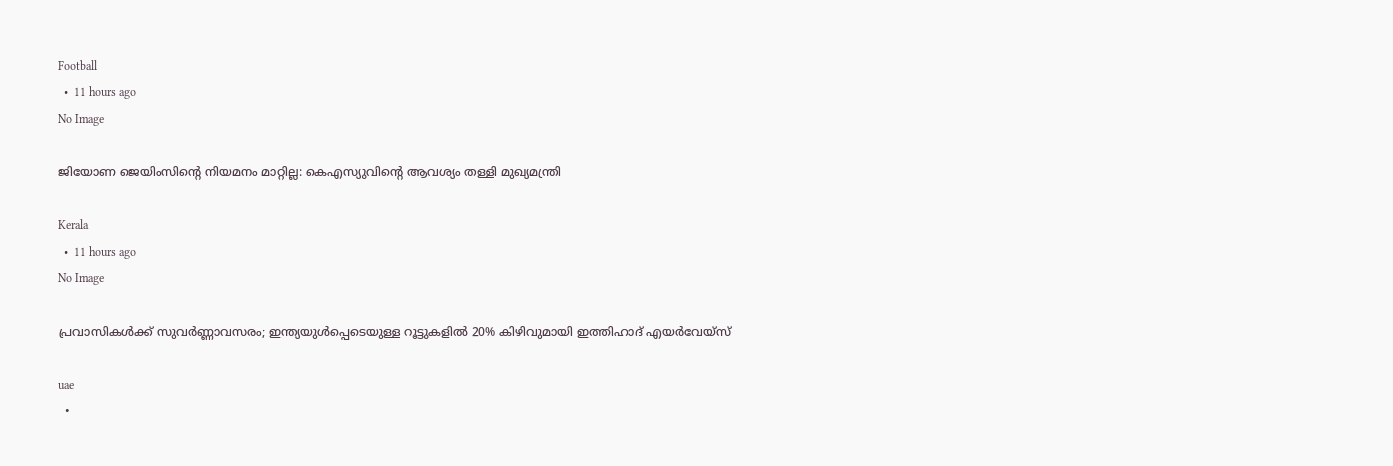Football
  •  11 hours ago
No Image

ജിയോണ ജെയിംസിൻ്റെ നിയമനം മാറ്റില്ല: കെഎസ്യുവിൻ്റെ ആവശ്യം തള്ളി മുഖ്യമന്ത്രി

Kerala
  •  11 hours ago
No Image

പ്രവാസികൾക്ക് സുവർണ്ണാവസരം; ഇന്ത്യയുൾപ്പെടെയുള്ള റൂട്ടുകളിൽ 20% കിഴിവുമായി ഇത്തിഹാദ് എയർവേയ്‌സ്

uae
  •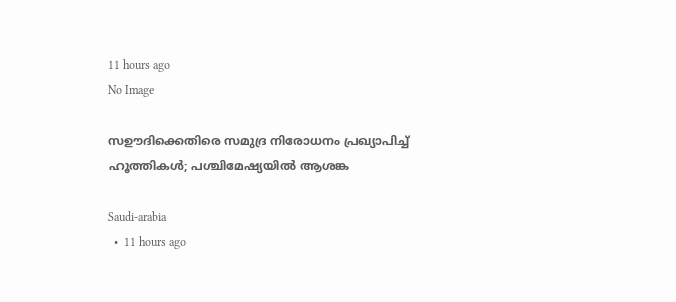11 hours ago
No Image

സഊദിക്കെതിരെ സമുദ്ര നിരോധനം പ്രഖ്യാപിച്ച് ഹൂത്തികൾ; പശ്ചിമേഷ്യയിൽ ആശങ്ക

Saudi-arabia
  •  11 hours ago